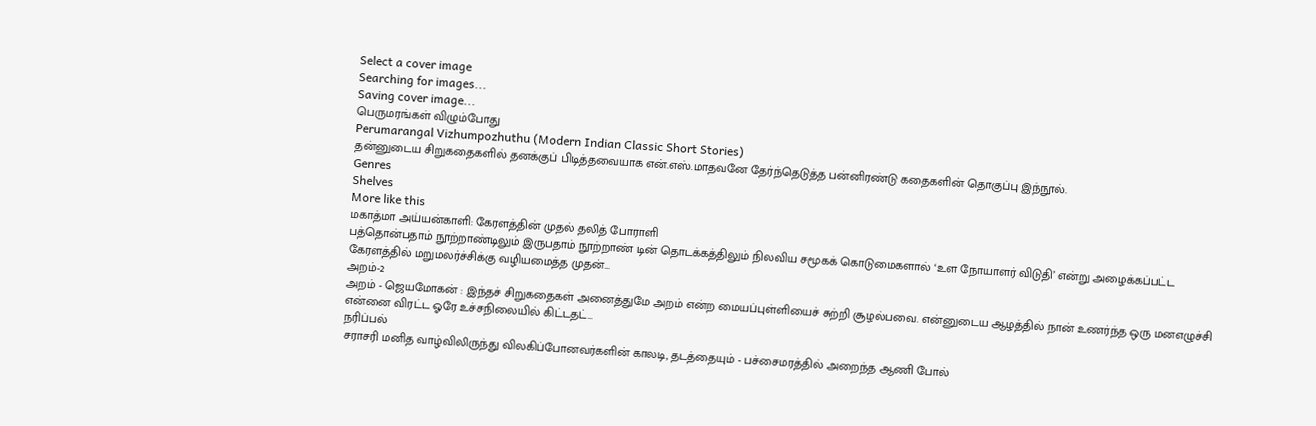Select a cover image
Searching for images...
Saving cover image...
பெருமரங்கள் விழும்போது
Perumarangal Vizhumpozhuthu (Modern Indian Classic Short Stories)
தன்னுடைய சிறுகதைகளில் தனக்குப் பிடித்தவையாக என்.எஸ்.மாதவனே தேர்ந்தெடுத்த பன்னிரண்டு கதைகளின் தொகுப்பு இந்நூல்.
Genres
Shelves
More like this
மகாத்மா அய்யன்காளி: கேரளத்தின் முதல் தலித் போராளி
பத்தொன்பதாம் நூற்றாண்டிலும் இருபதாம் நூற்றாண் டின் தொடக்கத்திலும் நிலவிய சமூகக் கொடுமைகளால் ‘உள நோயாளர் விடுதி’ என்று அழைக்கப்பட்ட கேரளத்தில் மறுமலர்ச்சிக்கு வழியமைத்த முதன்…
அறம்-2
அறம் - ஜெயமோகன் : இந்தச் சிறுகதைகள் அனைத்துமே அறம் என்ற மையப்புள்ளியைச் சுற்றி சூழல்பவை. என்னுடைய ஆழத்தில் நான் உணர்ந்த ஒரு மனஎழுச்சி என்னை விரட்ட ஓரே உச்சநிலையில் கிட்டதட்…
நரிப்பல்
சராசரி மனித வாழ்விலிருந்து விலகிப்போனவர்களின் காலடி, தடத்தையும் - பச்சைமரத்தில் அறைந்த ஆணி போல்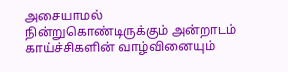அசையாமல் நின்றுகொண்டிருக்கும் அன்றாடம் காய்ச்சிகளின் வாழ்வினையும்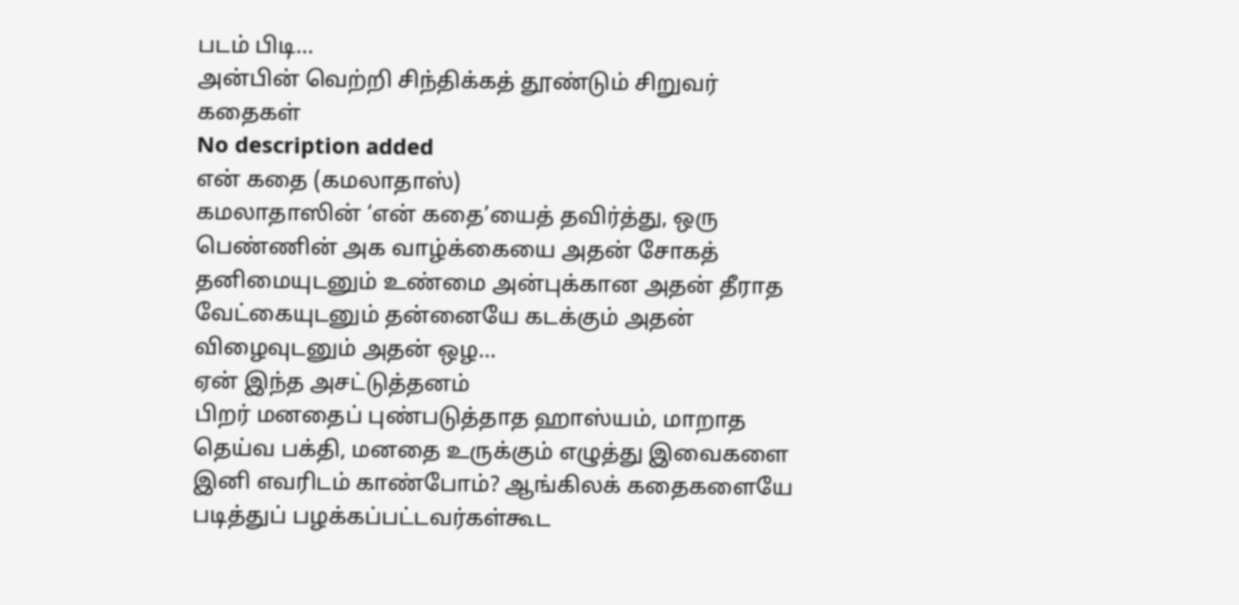படம் பிடி…
அன்பின் வெற்றி சிந்திக்கத் தூண்டும் சிறுவர் கதைகள்
No description added
என் கதை (கமலாதாஸ்)
கமலாதாஸின் ‘என் கதை’யைத் தவிர்த்து, ஒரு பெண்ணின் அக வாழ்க்கையை அதன் சோகத் தனிமையுடனும் உண்மை அன்புக்கான அதன் தீராத வேட்கையுடனும் தன்னையே கடக்கும் அதன் விழைவுடனும் அதன் ஒழ…
ஏன் இந்த அசட்டுத்தனம்
பிறர் மனதைப் புண்படுத்தாத ஹாஸ்யம், மாறாத தெய்வ பக்தி, மனதை உருக்கும் எழுத்து இவைகளை இனி எவரிடம் காண்போம்? ஆங்கிலக் கதைகளையே படித்துப் பழக்கப்பட்டவர்கள்கூட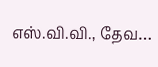எஸ்.வி.வி., தேவ…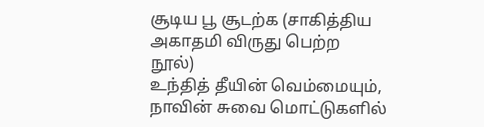சூடிய பூ சூடற்க (சாகித்திய அகாதமி விருது பெற்ற நூல்)
உந்தித் தீயின் வெம்மையும், நாவின் சுவை மொட்டுகளில்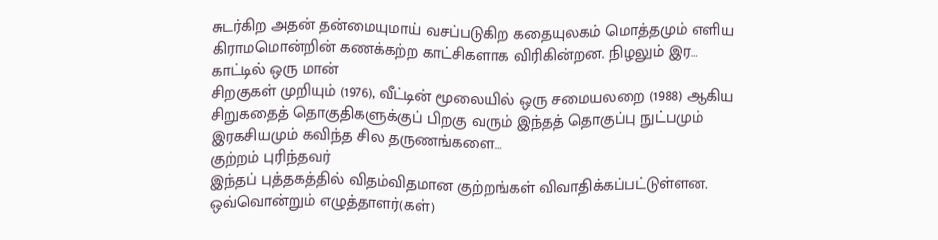சுடர்கிற அதன் தன்மையுமாய் வசப்படுகிற கதையுலகம் மொத்தமும் எளிய கிராமமொன்றின் கணக்கற்ற காட்சிகளாக விரிகின்றன. நிழலும் இர…
காட்டில் ஒரு மான்
சிறகுகள் முறியும் (1976), வீட்டின் மூலையில் ஒரு சமையலறை (1988) ஆகிய சிறுகதைத் தொகுதிகளுக்குப் பிறகு வரும் இந்தத் தொகுப்பு நுட்பமும் இரகசியமும் கவிந்த சில தருணங்களை…
குற்றம் புரிந்தவர்
இந்தப் புத்தகத்தில் விதம்விதமான குற்றங்கள் விவாதிக்கப்பட்டுள்ளன. ஒவ்வொன்றும் எழுத்தாளர்(கள்)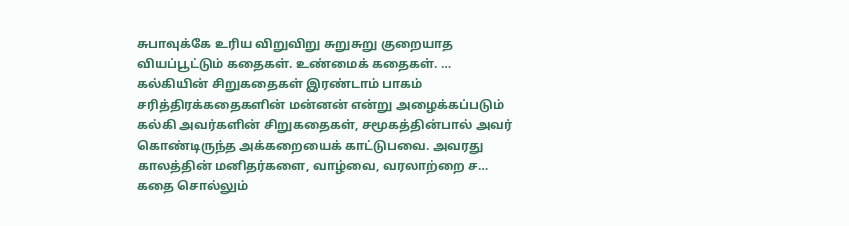சுபாவுக்கே உரிய விறுவிறு சுறுசுறு குறையாத வியப்பூட்டும் கதைகள். உண்மைக் கதைகள். …
கல்கியின் சிறுகதைகள் இரண்டாம் பாகம்
சரித்திரக்கதைகளின் மன்னன் என்று அழைக்கப்படும் கல்கி அவர்களின் சிறுகதைகள், சமூகத்தின்பால் அவர் கொண்டிருந்த அக்கறையைக் காட்டுபவை. அவரது காலத்தின் மனிதர்களை, வாழ்வை, வரலாற்றை ச…
கதை சொல்லும்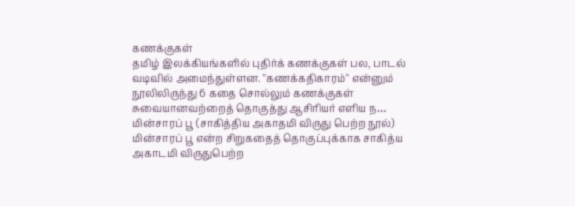கணக்குகள்
தமிழ் இலக்கியங்களில் புதிர்க் கணக்குகள் பல, பாடல் வடிவில் அமைந்துள்ளன. "கணக்கதிகாரம்" என்னும் நூலிலிருந்து 6 கதை சொல்லும் கணக்குகள் சுவையானவற்றைத் தொகுத்து ஆசிரியர் எளிய ந…
மின்சாரப் பூ (சாகித்திய அகாதமி விருது பெற்ற நூல்)
மின்சாரப் பூ என்ற சிறுகதைத் தொகுப்புக்காக சாகித்ய அகாடமி விருதுபெற்ற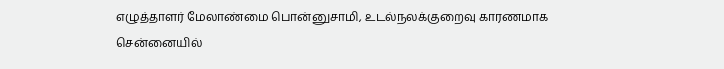எழுத்தாளர் மேலாண்மை பொன்னுசாமி, உடல்நலக்குறைவு காரணமாக சென்னையில்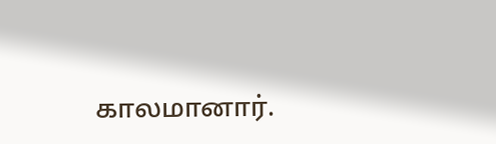காலமானார்.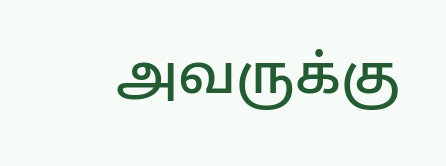அவருக்கு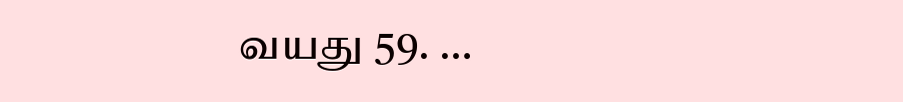வயது 59. …